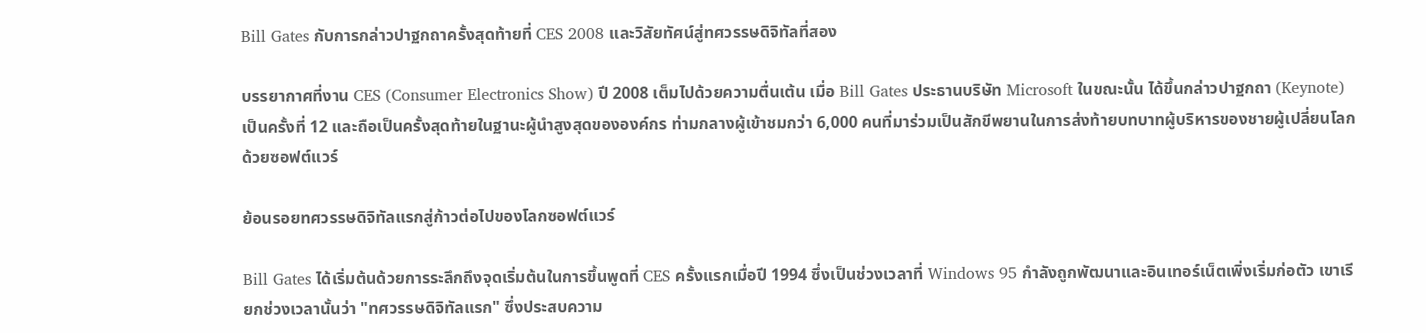Bill Gates กับการกล่าวปาฐกถาครั้งสุดท้ายที่ CES 2008 และวิสัยทัศน์สู่ทศวรรษดิจิทัลที่สอง

บรรยากาศที่งาน CES (Consumer Electronics Show) ปี 2008 เต็มไปด้วยความตื่นเต้น เมื่อ Bill Gates ประธานบริษัท Microsoft ในขณะนั้น ได้ขึ้นกล่าวปาฐกถา (Keynote) เป็นครั้งที่ 12 และถือเป็นครั้งสุดท้ายในฐานะผู้นำสูงสุดขององค์กร ท่ามกลางผู้เข้าชมกว่า 6,000 คนที่มาร่วมเป็นสักขีพยานในการส่งท้ายบทบาทผู้บริหารของชายผู้เปลี่ยนโลกด้วยซอฟต์แวร์

ย้อนรอยทศวรรษดิจิทัลแรกสู่ก้าวต่อไปของโลกซอฟต์แวร์

Bill Gates ได้เริ่มต้นด้วยการระลึกถึงจุดเริ่มต้นในการขึ้นพูดที่ CES ครั้งแรกเมื่อปี 1994 ซึ่งเป็นช่วงเวลาที่ Windows 95 กำลังถูกพัฒนาและอินเทอร์เน็ตเพิ่งเริ่มก่อตัว เขาเรียกช่วงเวลานั้นว่า "ทศวรรษดิจิทัลแรก" ซึ่งประสบความ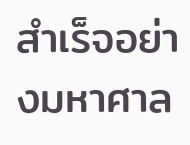สำเร็จอย่างมหาศาล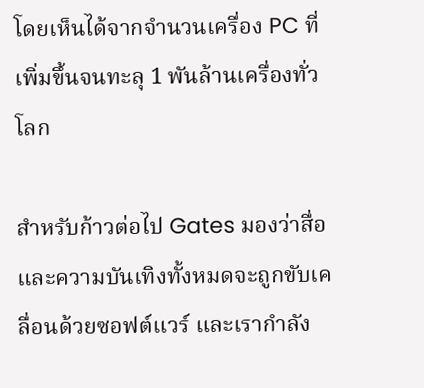โดยเห็นได้จากจำนวนเครื่อง PC ที่เพิ่มขึ้นจนทะลุ 1 พันล้านเครื่องทั่วโลก

สำหรับก้าวต่อไป Gates มองว่าสื่อและความบันเทิงทั้งหมดจะถูกขับเคลื่อนด้วยซอฟต์แวร์ และเรากำลัง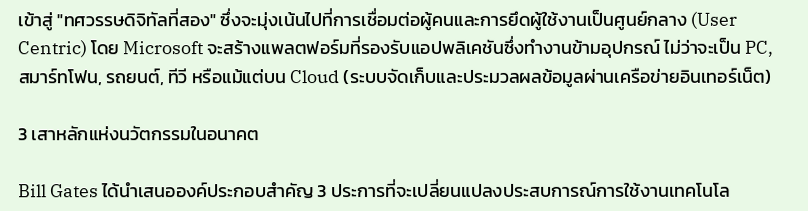เข้าสู่ "ทศวรรษดิจิทัลที่สอง" ซึ่งจะมุ่งเน้นไปที่การเชื่อมต่อผู้คนและการยึดผู้ใช้งานเป็นศูนย์กลาง (User Centric) โดย Microsoft จะสร้างแพลตฟอร์มที่รองรับแอปพลิเคชันซึ่งทำงานข้ามอุปกรณ์ ไม่ว่าจะเป็น PC, สมาร์ทโฟน, รถยนต์, ทีวี หรือแม้แต่บน Cloud (ระบบจัดเก็บและประมวลผลข้อมูลผ่านเครือข่ายอินเทอร์เน็ต)

3 เสาหลักแห่งนวัตกรรมในอนาคต

Bill Gates ได้นำเสนอองค์ประกอบสำคัญ 3 ประการที่จะเปลี่ยนแปลงประสบการณ์การใช้งานเทคโนโล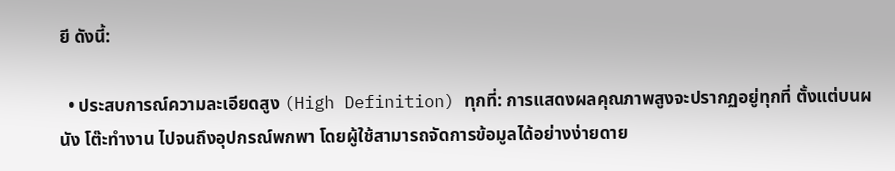ยี ดังนี้:

  • ประสบการณ์ความละเอียดสูง (High Definition) ทุกที่: การแสดงผลคุณภาพสูงจะปรากฏอยู่ทุกที่ ตั้งแต่บนผนัง โต๊ะทำงาน ไปจนถึงอุปกรณ์พกพา โดยผู้ใช้สามารถจัดการข้อมูลได้อย่างง่ายดาย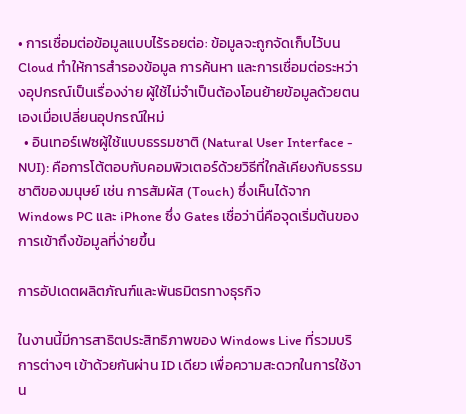• การเชื่อมต่อข้อมูลแบบไร้รอยต่อ: ข้อมูลจะถูกจัดเก็บไว้บน Cloud ทำให้การสำรองข้อมูล การค้นหา และการเชื่อมต่อระหว่างอุปกรณ์เป็นเรื่องง่าย ผู้ใช้ไม่จำเป็นต้องโอนย้ายข้อมูลด้วยตนเองเมื่อเปลี่ยนอุปกรณ์ใหม่
  • อินเทอร์เฟซผู้ใช้แบบธรรมชาติ (Natural User Interface - NUI): คือการโต้ตอบกับคอมพิวเตอร์ด้วยวิธีที่ใกล้เคียงกับธรรมชาติของมนุษย์ เช่น การสัมผัส (Touch) ซึ่งเห็นได้จาก Windows PC และ iPhone ซึ่ง Gates เชื่อว่านี่คือจุดเริ่มต้นของการเข้าถึงข้อมูลที่ง่ายขึ้น

การอัปเดตผลิตภัณฑ์และพันธมิตรทางธุรกิจ

ในงานนี้มีการสาธิตประสิทธิภาพของ Windows Live ที่รวมบริการต่างๆ เข้าด้วยกันผ่าน ID เดียว เพื่อความสะดวกในการใช้งาน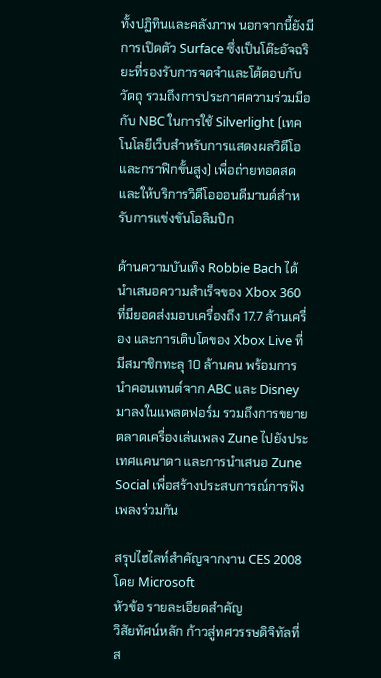ทั้งปฏิทินและคลังภาพ นอกจากนี้ยังมีการเปิดตัว Surface ซึ่งเป็นโต๊ะอัจฉริยะที่รองรับการจดจำและโต้ตอบกับวัตถุ รวมถึงการประกาศความร่วมมือกับ NBC ในการใช้ Silverlight (เทคโนโลยีเว็บสำหรับการแสดงผลวิดีโอและกราฟิกขั้นสูง) เพื่อถ่ายทอดสดและให้บริการวิดีโอออนดีมานด์สำหรับการแข่งขันโอลิมปิก

ด้านความบันเทิง Robbie Bach ได้นำเสนอความสำเร็จของ Xbox 360 ที่มียอดส่งมอบเครื่องถึง 17.7 ล้านเครื่อง และการเติบโตของ Xbox Live ที่มีสมาชิกทะลุ 10 ล้านคน พร้อมการนำคอนเทนต์จาก ABC และ Disney มาลงในแพลตฟอร์ม รวมถึงการขยายตลาดเครื่องเล่นเพลง Zune ไปยังประเทศแคนาดา และการนำเสนอ Zune Social เพื่อสร้างประสบการณ์การฟังเพลงร่วมกัน

สรุปไฮไลท์สำคัญจากงาน CES 2008 โดย Microsoft
หัวข้อ รายละเอียดสำคัญ
วิสัยทัศน์หลัก ก้าวสู่ทศวรรษดิจิทัลที่ส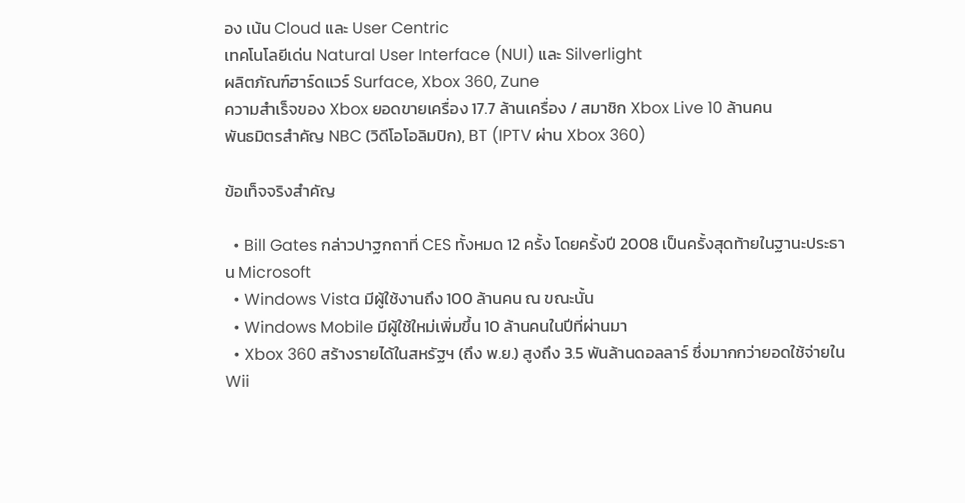อง เน้น Cloud และ User Centric
เทคโนโลยีเด่น Natural User Interface (NUI) และ Silverlight
ผลิตภัณฑ์ฮาร์ดแวร์ Surface, Xbox 360, Zune
ความสำเร็จของ Xbox ยอดขายเครื่อง 17.7 ล้านเครื่อง / สมาชิก Xbox Live 10 ล้านคน
พันธมิตรสำคัญ NBC (วิดีโอโอลิมปิก), BT (IPTV ผ่าน Xbox 360)

ข้อเท็จจริงสำคัญ

  • Bill Gates กล่าวปาฐกถาที่ CES ทั้งหมด 12 ครั้ง โดยครั้งปี 2008 เป็นครั้งสุดท้ายในฐานะประธาน Microsoft
  • Windows Vista มีผู้ใช้งานถึง 100 ล้านคน ณ ขณะนั้น
  • Windows Mobile มีผู้ใช้ใหม่เพิ่มขึ้น 10 ล้านคนในปีที่ผ่านมา
  • Xbox 360 สร้างรายได้ในสหรัฐฯ (ถึง พ.ย.) สูงถึง 3.5 พันล้านดอลลาร์ ซึ่งมากกว่ายอดใช้จ่ายใน Wii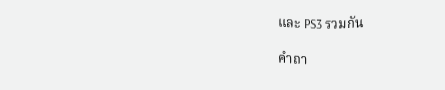และ PS3 รวมกัน

คำถา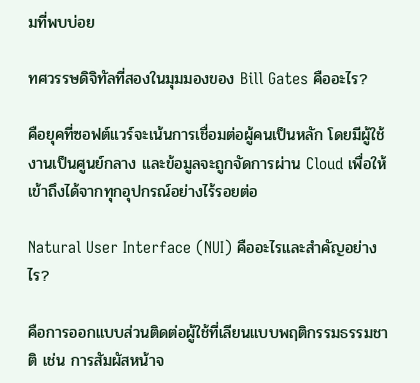มที่พบบ่อย

ทศวรรษดิจิทัลที่สองในมุมมองของ Bill Gates คืออะไร?

คือยุคที่ซอฟต์แวร์จะเน้นการเชื่อมต่อผู้คนเป็นหลัก โดยมีผู้ใช้งานเป็นศูนย์กลาง และข้อมูลจะถูกจัดการผ่าน Cloud เพื่อให้เข้าถึงได้จากทุกอุปกรณ์อย่างไร้รอยต่อ

Natural User Interface (NUI) คืออะไรและสำคัญอย่างไร?

คือการออกแบบส่วนติดต่อผู้ใช้ที่เลียนแบบพฤติกรรมธรรมชาติ เช่น การสัมผัสหน้าจ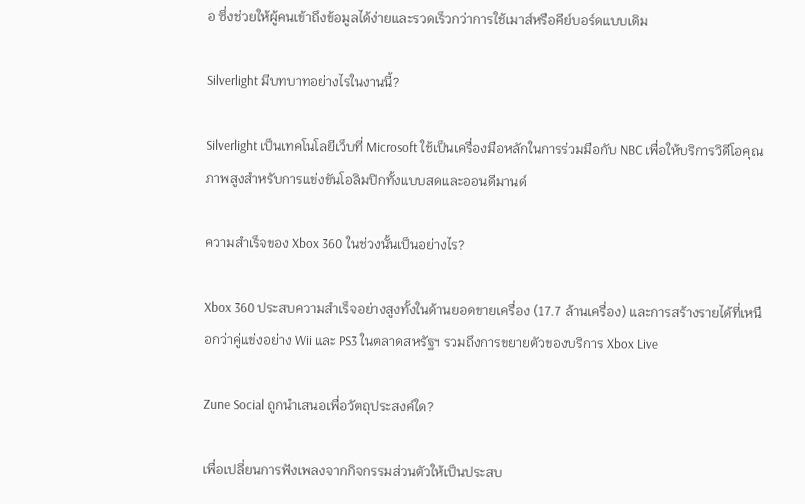อ ซึ่งช่วยให้ผู้คนเข้าถึงข้อมูลได้ง่ายและรวดเร็วกว่าการใช้เมาส์หรือคีย์บอร์ดแบบเดิม

Silverlight มีบทบาทอย่างไรในงานนี้?

Silverlight เป็นเทคโนโลยีเว็บที่ Microsoft ใช้เป็นเครื่องมือหลักในการร่วมมือกับ NBC เพื่อให้บริการวิดีโอคุณภาพสูงสำหรับการแข่งขันโอลิมปิกทั้งแบบสดและออนดีมานด์

ความสำเร็จของ Xbox 360 ในช่วงนั้นเป็นอย่างไร?

Xbox 360 ประสบความสำเร็จอย่างสูงทั้งในด้านยอดขายเครื่อง (17.7 ล้านเครื่อง) และการสร้างรายได้ที่เหนือกว่าคู่แข่งอย่าง Wii และ PS3 ในตลาดสหรัฐฯ รวมถึงการขยายตัวของบริการ Xbox Live

Zune Social ถูกนำเสนอเพื่อวัตถุประสงค์ใด?

เพื่อเปลี่ยนการฟังเพลงจากกิจกรรมส่วนตัวให้เป็นประสบ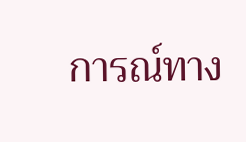การณ์ทาง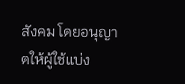สังคม โดยอนุญาตให้ผู้ใช้แบ่ง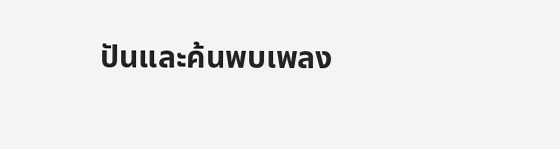ปันและค้นพบเพลง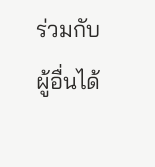ร่วมกับผู้อื่นได้